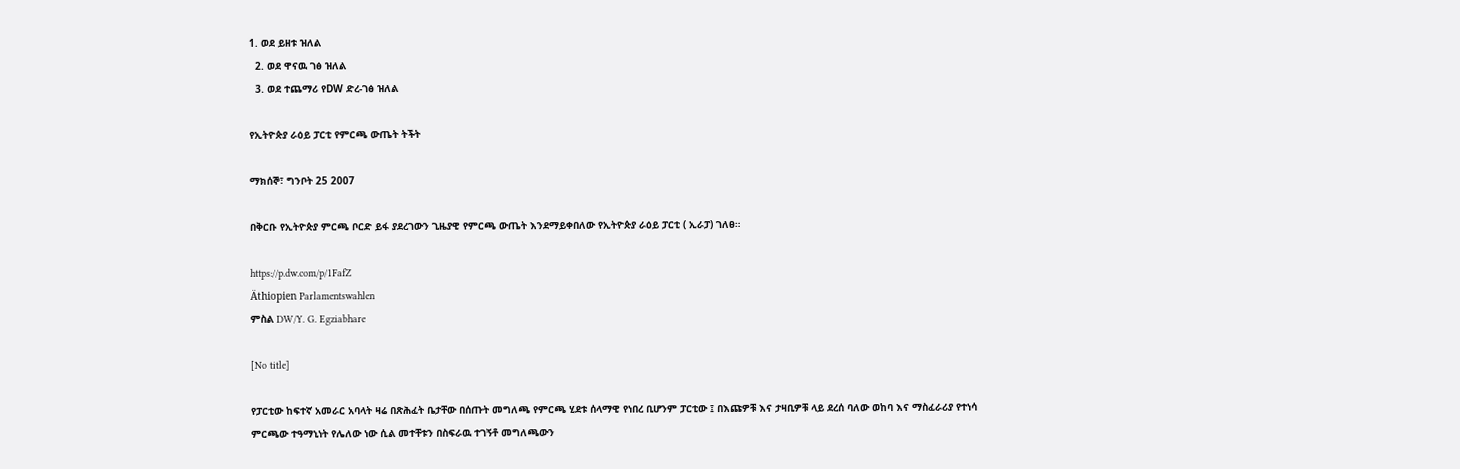1. ወደ ይዘቱ ዝለል
  2. ወደ ዋናዉ ገፅ ዝለል
  3. ወደ ተጨማሪ የDW ድረ-ገፅ ዝለል

የኢትዮጵያ ራዕይ ፓርቲ የምርጫ ውጤት ትችት

ማክሰኞ፣ ግንቦት 25 2007

በቅርቡ የኢትዮጵያ ምርጫ ቦርድ ይፋ ያደረገውን ጊዜያዊ የምርጫ ውጤት እንደማይቀበለው የኢትዮጵያ ራዕይ ፓርቲ ( ኢራፓ) ገለፀ።

https://p.dw.com/p/1FafZ
Äthiopien Parlamentswahlen
ምስል DW/Y. G. Egziabhare

[No title]

የፓርቲው ከፍተኛ አመራር አባላት ዛሬ በጽሕፈት ቤታቸው በሰጡት መግለጫ የምርጫ ሂደቱ ሰላማዊ የነበረ ቢሆንም ፓርቲው ፤ በእጩዎቹ እና ታዛቢዎቹ ላይ ደረሰ ባለው ወከባ እና ማስፈራሪያ የተነሳ ምርጫው ተዓማኒነት የሌለው ነው ሲል መተቸቱን በስፍራዉ ተገኝቶ መግለጫውን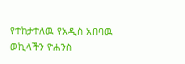የተከታተለዉ የአዲስ አበባዉ ወኪላችን ዮሐንስ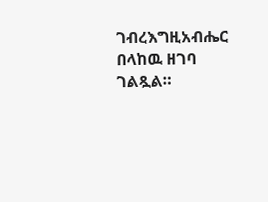ገብረእግዚአብሔር በላከዉ ዘገባ ገልጿል።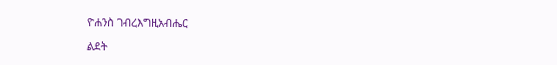ዮሐንስ ገብረእግዚአብሔር

ልደት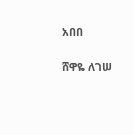አበበ

ሸዋዬ ለገሠ